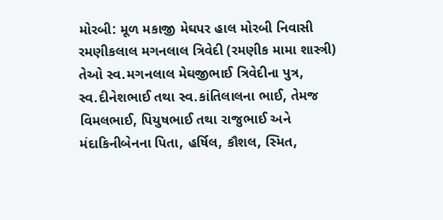મોરબી: મૂળ મકાજી મેઘપર હાલ મોરબી નિવાસી રમણીકલાલ મગનલાલ ત્રિવેદી (રમણીક મામા શાસ્ત્રી) તેઓ સ્વ.મગનલાલ મેઘજીભાઈ ત્રિવેદીના પુત્ર, સ્વ.દીનેશભાઈ તથા સ્વ.કાંતિલાલના ભાઈ, તેમજ વિમલભાઈ, પિયુષભાઈ તથા રાજુભાઈ અને મંદાકિનીબેનના પિતા, હર્ષિલ, કૌશલ, સ્મિત,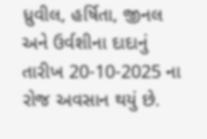ધ્રુવીલ, હર્ષિતા, જીનલ અને ઉર્વશીના દાદાનું તારીખ 20-10-2025 ના રોજ અવસાન થયું છે.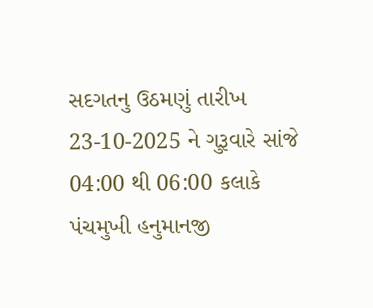સદગતનુ ઉઠમણું તારીખ 23-10-2025 ને ગુરૂવારે સાંજે 04:00 થી 06:00 કલાકે પંચમુખી હનુમાનજી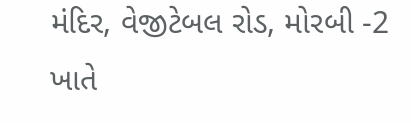મંદિર, વેજીટેબલ રોડ, મોરબી -2 ખાતે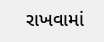રાખવામાં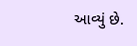આવ્યું છે.